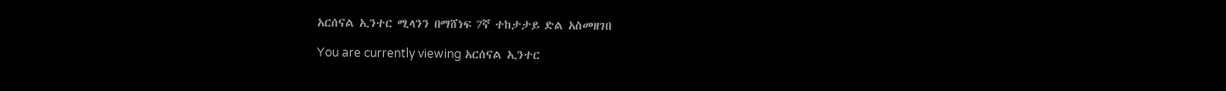አርሰናል ኢንተር ሚላንን በማሸነፍ 7ኛ ተከታታይ ድል አስመዘገበ

You are currently viewing አርሰናል ኢንተር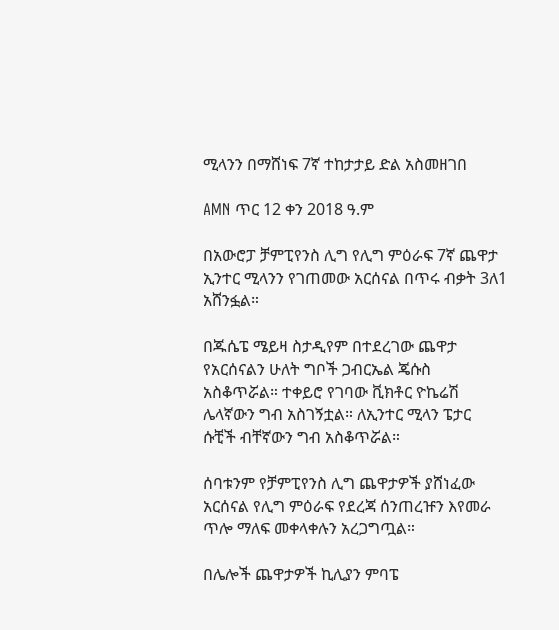ሚላንን በማሸነፍ 7ኛ ተከታታይ ድል አስመዘገበ

AMN ጥር 12 ቀን 2018 ዓ.ም

በአውሮፓ ቻምፒየንስ ሊግ የሊግ ምዕራፍ 7ኛ ጨዋታ ኢንተር ሚላንን የገጠመው አርሰናል በጥሩ ብቃት 3ለ1 አሸንፏል።

በጁሴፔ ሜይዛ ስታዲየም በተደረገው ጨዋታ የአርሰናልን ሁለት ግቦች ጋብርኤል ጄሱስ አስቆጥሯል። ተቀይሮ የገባው ቪክቶር ዮኬሬሽ ሌላኛውን ግብ አስገኝቷል። ለኢንተር ሚላን ፔታር ሱቺች ብቸኛውን ግብ አስቆጥሯል።

ሰባቱንም የቻምፒየንስ ሊግ ጨዋታዎች ያሸነፈው አርሰናል የሊግ ምዕራፍ የደረጃ ሰንጠረዡን እየመራ ጥሎ ማለፍ መቀላቀሉን አረጋግጧል።

በሌሎች ጨዋታዎች ኪሊያን ምባፔ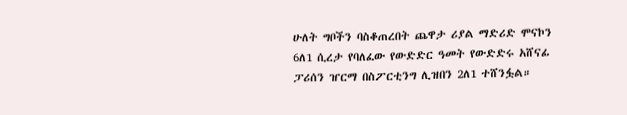ሁለት ግቦችን ባስቆጠረበት ጨዋታ ሪያል ማድሪድ ሞናኮን 6ለ1 ሲረታ የባለፈው የውድድር ዓመት የውድድሩ አሸናፊ ፓሪሰን ዠርማ በስፖርቲንግ ሊዝበን 2ለ1 ተሸንፏል።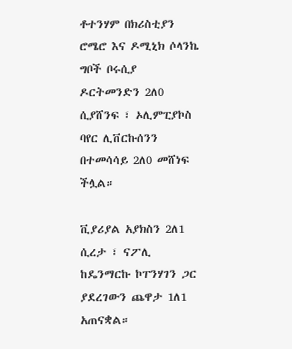ቶተንሃም በክሪስቲያን ሮሜሮ እና ዶሚኒክ ሶላንኬ ግቦች ቦሩሲያ ዶርትመንድን 2ለ0 ሲያሸንፍ ፣ ኦሊምፒያኮስ ባየር ሊቨርኩሰንን በተመሳሳይ 2ለ0 መሸነፍ ችሏል።

ቪያሪያል አያክስን 2ለ1 ሲረታ ፣ ናፖሊ ከዴንማርኩ ኮፐንሃገን ጋር ያደረገውን ጨዋታ 1ለ1 አጠናቋል።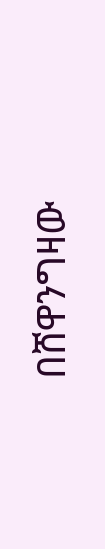በሸዋንግዛው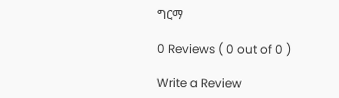ግርማ

0 Reviews ( 0 out of 0 )

Write a Review